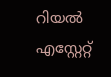റിയല്‍ എസ്റ്റേറ്റ്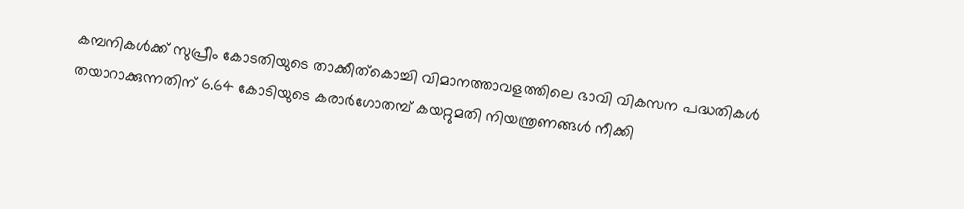കമ്പനികള്‍ക്ക് സുപ്രീം കോടതിയുടെ താക്കീത്കൊച്ചി വിമാനത്താവളത്തിലെ ഭാവി വികസന പദ്ധതികള്‍ തയാറാക്കുന്നതിന് 6.64 കോടിയുടെ കരാർഗോതമ്പ് കയറ്റുമതി നിയന്ത്രണങ്ങൾ നീക്കി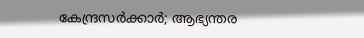കേന്ദ്രസർക്കാർ; ആഭ്യന്തര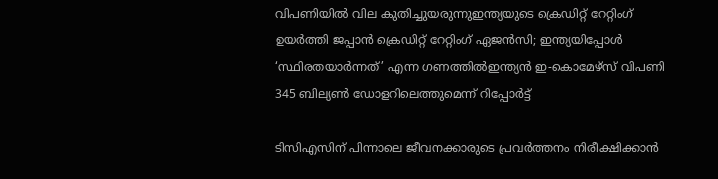വിപണിയിൽ വില കുതിച്ചുയരുന്നുഇന്ത്യയുടെ ക്രെഡിറ്റ് റേറ്റിംഗ് ഉയർത്തി ജപ്പാൻ ക്രെഡിറ്റ് റേറ്റിംഗ് ഏജൻസി; ഇന്ത്യയിപ്പോൾ ‘സ്ഥിരതയാർന്നത്’ എന്ന ഗണത്തിൽഇന്ത്യൻ ഇ-കൊമേഴ്‌സ് വിപണി 345 ബില്യൺ ഡോളറിലെത്തുമെന്ന് റിപ്പോർട്ട്

ടിസിഎസിന് പിന്നാലെ ജീവനക്കാരുടെ പ്രവര്‍ത്തനം നിരീക്ഷിക്കാന്‍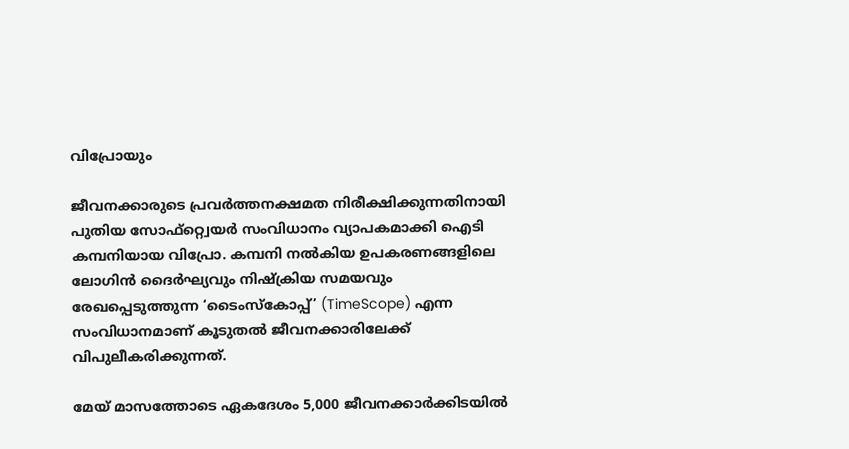വിപ്രോയും

ജീവനക്കാരുടെ പ്രവര്‍ത്തനക്ഷമത നിരീക്ഷിക്കുന്നതിനായി പുതിയ സോഫ്റ്റ്വെയര്‍ സംവിധാനം വ്യാപകമാക്കി ഐടി കമ്പനിയായ വിപ്രോ. കമ്പനി നല്‍കിയ ഉപകരണങ്ങളിലെ ലോഗിന്‍ ദൈര്‍ഘ്യവും നിഷ്‌ക്രിയ സമയവും രേഖപ്പെടുത്തുന്ന ‘ടൈംസ്‌കോപ്പ്’ (TimeScope) എന്ന സംവിധാനമാണ് കൂടുതല്‍ ജീവനക്കാരിലേക്ക് വിപുലീകരിക്കുന്നത്.

മേയ് മാസത്തോടെ ഏകദേശം 5,000 ജീവനക്കാര്‍ക്കിടയില്‍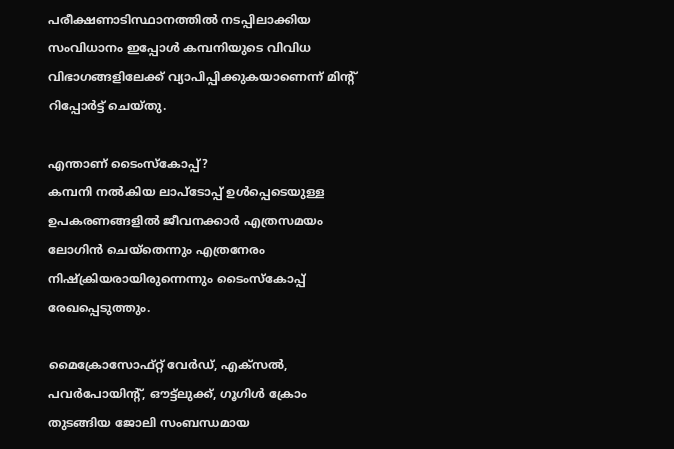പരീക്ഷണാടിസ്ഥാനത്തില്‍ നടപ്പിലാക്കിയ സംവിധാനം ഇപ്പോള്‍ കമ്പനിയുടെ വിവിധ വിഭാഗങ്ങളിലേക്ക് വ്യാപിപ്പിക്കുകയാണെന്ന് മിന്റ് റിപ്പോര്‍ട്ട് ചെയ്തു.

എന്താണ് ടൈംസ്‌കോപ്പ്?
കമ്പനി നല്‍കിയ ലാപ്ടോപ്പ് ഉള്‍പ്പെടെയുള്ള ഉപകരണങ്ങളില്‍ ജീവനക്കാര്‍ എത്രസമയം ലോഗിന്‍ ചെയ്‌തെന്നും എത്രനേരം നിഷ്‌ക്രിയരായിരുന്നെന്നും ടൈംസ്‌കോപ്പ് രേഖപ്പെടുത്തും.

മൈക്രോസോഫ്റ്റ് വേര്‍ഡ്, എക്സല്‍, പവര്‍പോയിന്റ്, ഔട്ട്ലുക്ക്, ഗൂഗിള്‍ ക്രോം തുടങ്ങിയ ജോലി സംബന്ധമായ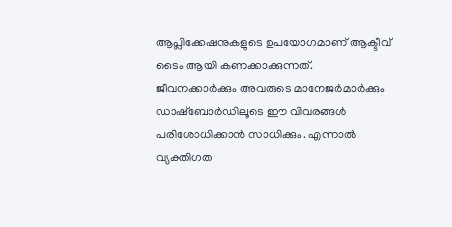ആപ്ലിക്കേഷനുകളുടെ ഉപയോഗമാണ് ആക്ടീവ് ടൈം ആയി കണക്കാക്കുന്നത്.
ജീവനക്കാര്‍ക്കും അവരുടെ മാനേജര്‍മാര്‍ക്കും ഡാഷ്ബോര്‍ഡിലൂടെ ഈ വിവരങ്ങള്‍ പരിശോധിക്കാന്‍ സാധിക്കും. എന്നാല്‍ വ്യക്തിഗത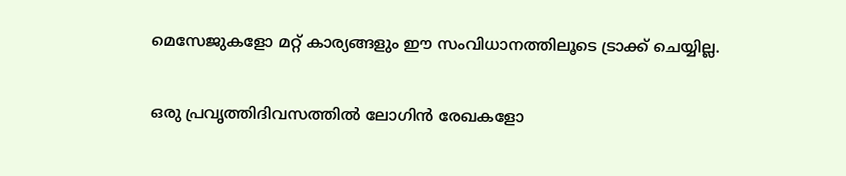മെസേജുകളോ മറ്റ് കാര്യങ്ങളും ഈ സംവിധാനത്തിലൂടെ ട്രാക്ക് ചെയ്യില്ല.

ഒരു പ്രവൃത്തിദിവസത്തില്‍ ലോഗിന്‍ രേഖകളോ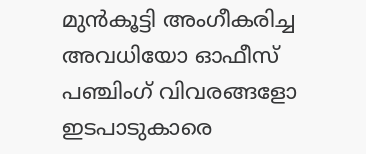മുന്‍കൂട്ടി അംഗീകരിച്ച അവധിയോ ഓഫീസ് പഞ്ചിംഗ് വിവരങ്ങളോ ഇടപാടുകാരെ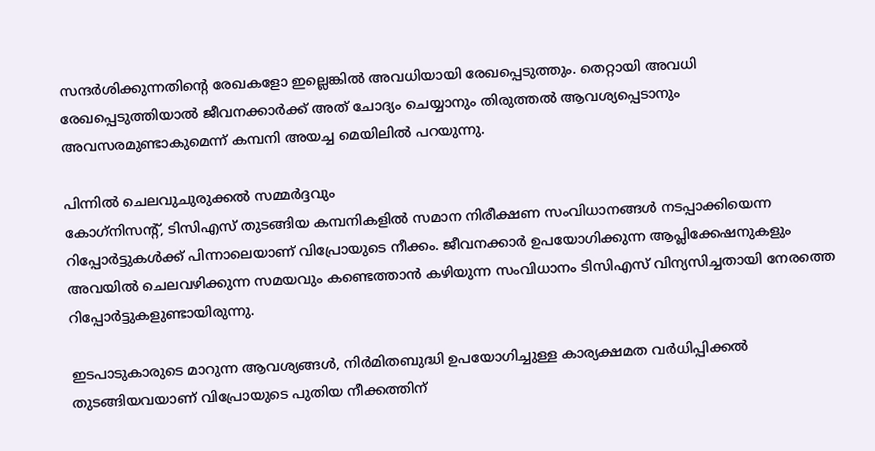സന്ദര്‍ശിക്കുന്നതിന്റെ രേഖകളോ ഇല്ലെങ്കില്‍ അവധിയായി രേഖപ്പെടുത്തും. തെറ്റായി അവധി രേഖപ്പെടുത്തിയാല്‍ ജീവനക്കാര്‍ക്ക് അത് ചോദ്യം ചെയ്യാനും തിരുത്തല്‍ ആവശ്യപ്പെടാനും അവസരമുണ്ടാകുമെന്ന് കമ്പനി അയച്ച മെയിലില്‍ പറയുന്നു.

പിന്നില്‍ ചെലവുചുരുക്കല്‍ സമ്മര്‍ദ്ദവും
കോഗ്‌നിസന്റ്, ടിസിഎസ് തുടങ്ങിയ കമ്പനികളില്‍ സമാന നിരീക്ഷണ സംവിധാനങ്ങള്‍ നടപ്പാക്കിയെന്ന റിപ്പോര്‍ട്ടുകള്‍ക്ക് പിന്നാലെയാണ് വിപ്രോയുടെ നീക്കം. ജീവനക്കാര്‍ ഉപയോഗിക്കുന്ന ആപ്ലിക്കേഷനുകളും അവയില്‍ ചെലവഴിക്കുന്ന സമയവും കണ്ടെത്താന്‍ കഴിയുന്ന സംവിധാനം ടിസിഎസ് വിന്യസിച്ചതായി നേരത്തെ റിപ്പോര്‍ട്ടുകളുണ്ടായിരുന്നു.

ഇടപാടുകാരുടെ മാറുന്ന ആവശ്യങ്ങള്‍, നിര്‍മിതബുദ്ധി ഉപയോഗിച്ചുള്ള കാര്യക്ഷമത വര്‍ധിപ്പിക്കല്‍ തുടങ്ങിയവയാണ് വിപ്രോയുടെ പുതിയ നീക്കത്തിന്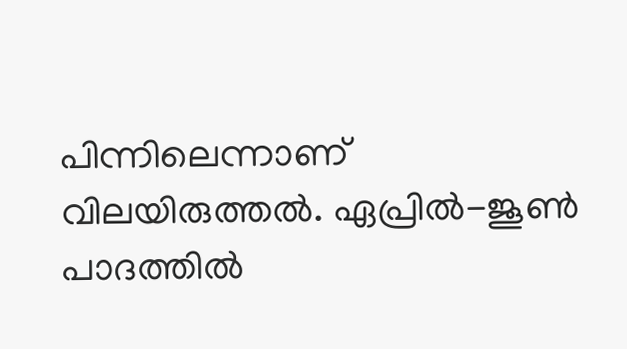പിന്നിലെന്നാണ് വിലയിരുത്തല്‍. ഏപ്രില്‍-ജൂണ്‍ പാദത്തില്‍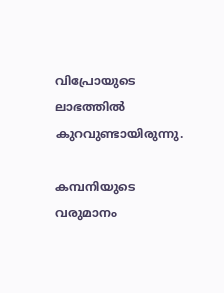വിപ്രോയുടെ ലാഭത്തില്‍ കുറവുണ്ടായിരുന്നു.

കമ്പനിയുടെ വരുമാനം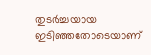തുടര്‍ച്ചയായ ഇടിഞ്ഞതോടെയാണ്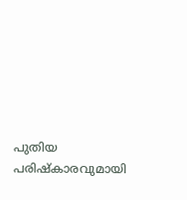പുതിയ പരിഷ്‌കാരവുമായി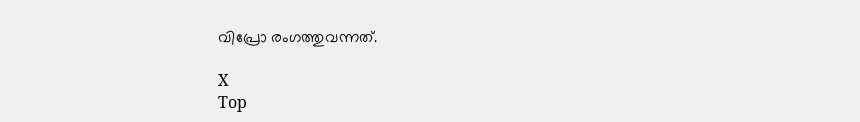വിപ്രോ രംഗത്തുവന്നത്.

X
Top